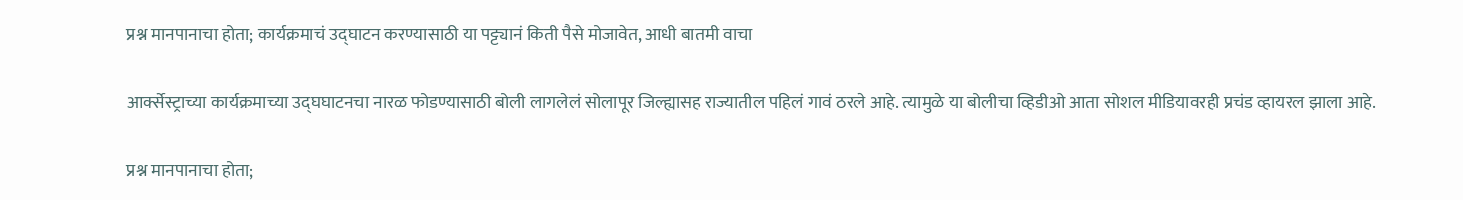प्रश्न मानपानाचा होता; कार्यक्रमाचं उद्घाटन करण्यासाठी या पट्ट्यानं किती पैसे मोजावेत, आधी बातमी वाचा

आर्क्सेस्ट्राच्या कार्यक्रमाच्या उद्घघाटनचा नारळ फोडण्यासाठी बोली लागलेलं सोलापूर जिल्ह्यासह राज्यातील पहिलं गावं ठरले आहे. त्यामुळे या बोलीचा व्हिडीओ आता सोशल मीडियावरही प्रचंड व्हायरल झाला आहे.

प्रश्न मानपानाचा होता;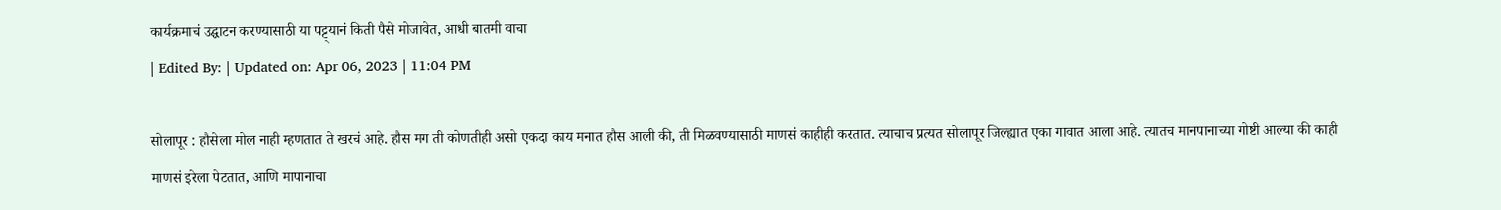कार्यक्रमाचं उद्घाटन करण्यासाठी या पट्ट्यानं किती पैसे मोजावेत, आधी बातमी वाचा
| Edited By: | Updated on: Apr 06, 2023 | 11:04 PM

सोलापूर : हौसेला मोल नाही म्हणतात ते खरचं आहे. हौस मग ती कोणतीही असो एकदा काय मनात हौस आली की, ती मिळवण्यासाठी माणसं काहीही करतात. त्याचाच प्रत्यत सोलापूर जिल्ह्यात एका गावात आला आहे. त्यातच मानपानाच्या गोष्टी आल्या की काही माणसं इरेला पेटतात, आणि मापानाचा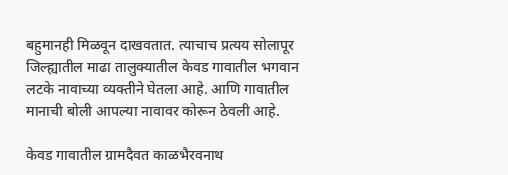बहुमानही मिळवून दाखवतात. त्याचाच प्रत्यय सोलापूर जिल्ह्यातील माढा तालुक्यातील केवड गावातील भगवान लटके नावाच्या व्यक्तीने घेतला आहे. आणि गावातील मानाची बोली आपल्या नावावर कोरून ठेवली आहे.

केवड गावातील ग्रामदैवत काळभैरवनाथ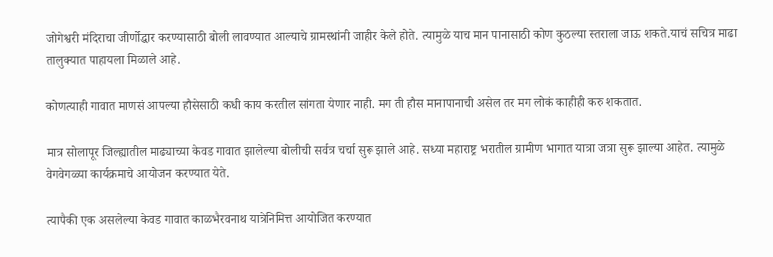जोगेश्वरी मंदिराचा जीर्णोद्धार करण्यासाठी बोली लावण्यात आल्याचे ग्रामस्थांनी जाहीर केले होते. त्यामुळे याच मान पानासाठी कोण कुठल्या स्तराला जाऊ शकते.याचं सचित्र माढा तालुक्यात पाहायला मिळाले आहे.

कोणत्याही गावात माणसं आपल्या हौसेसाठी कधी काय करतील सांगता येणार नाही. मग ती हौस मानापानाची असेल तर मग लोकं काहीही करु शकतात.

मात्र सोलापूर जिल्ह्यातील माढ्याच्या केवड गावात झालेल्या बोलीची सर्वत्र चर्चा सुरू झाले आहे. सध्या महाराष्ट्र भरातील ग्रामीण भागात यात्रा जत्रा सुरू झाल्या आहेत. त्यामुळे वेगवेगळ्या कार्यक्रमाचे आयोजन करण्यात येते.

त्यापैकी एक असलेल्या केवड गावात काळभैरवनाथ यात्रेनिमित्त आयोजित करण्यात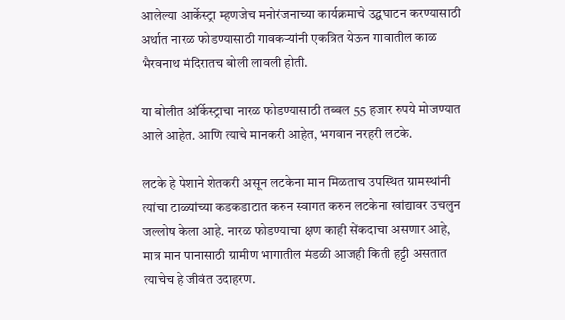आलेल्या आर्केस्ट्रा म्हणजेच मनोरंजनाच्या कार्यक्रमाचे उद्घघाटन करण्यासाठी अर्थात नारळ फोडण्यासाठी गावकऱ्यांनी एकत्रित येऊन गावातील काळ भैरवनाथ मंदिरातच बोली लावली होती.

या बोलीत ऑर्केस्ट्राचा नारळ फोडण्यासाठी तब्बल 55 हजार रुपये मोजण्यात आले आहेत. आणि त्याचे मानकरी आहेत, भगवान नरहरी लटके.

लटके हे पेशाने शेतकरी असून लटकेना मान मिळताच उपस्थित ग्रामस्थांनी त्यांचा टाळ्यांच्या कडकडाटात करुन स्वागत करुन लटकेना खांद्यावर उचलुन जल्लोष केला आहे. नारळ फोडण्याचा क्षण काही सेंकदाचा असणार आहे, मात्र मान पानासाठी ग्रामीण भागातील मंडळी आजही किती हट्टी असतात त्याचेच हे जीवंत उदाहरण.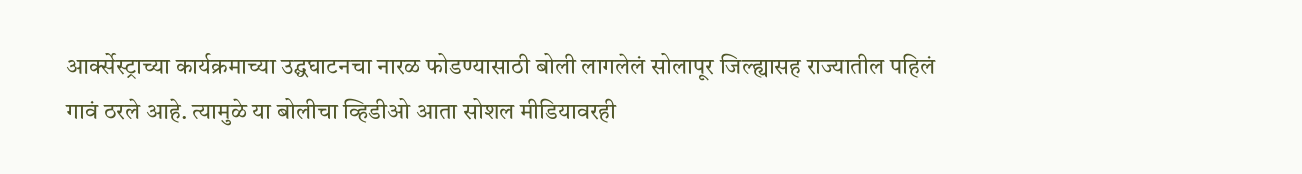आर्क्सेस्ट्राच्या कार्यक्रमाच्या उद्घघाटनचा नारळ फोडण्यासाठी बोली लागलेलं सोलापूर जिल्ह्यासह राज्यातील पहिलं गावं ठरले आहे. त्यामुळे या बोलीचा व्हिडीओ आता सोशल मीडियावरही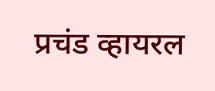प्रचंड व्हायरल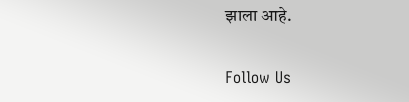झाला आहे.

Follow Us